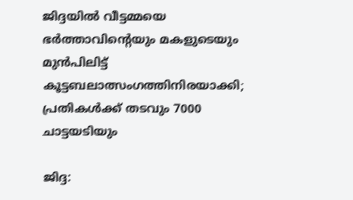ജിദ്ദയില്‍ വീട്ടമ്മയെ ഭര്‍ത്താവിന്റെയും മകളുടെയും മുന്‍പിലിട്ട് കൂട്ടബലാത്സംഗത്തിനിരയാക്കി; പ്രതികള്‍ക്ക് തടവും 7000 ചാട്ടയടിയും

ജിദ്ദ: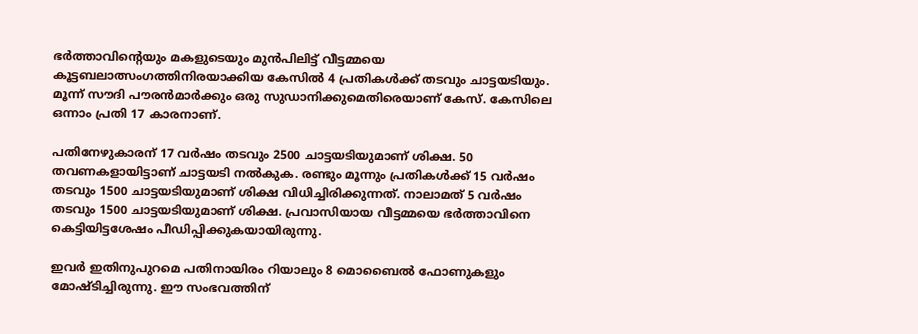ഭര്‍ത്താവിന്റെയും മകളുടെയും മുന്‍പിലിട്ട് വീട്ടമ്മയെ കൂട്ടബലാത്സംഗത്തിനിരയാക്കിയ കേസില്‍ 4 പ്രതികള്‍ക്ക് തടവും ചാട്ടയടിയും. മൂന്ന് സൗദി പൗരന്‍മാര്‍ക്കും ഒരു സുഡാനിക്കുമെതിരെയാണ് കേസ്. കേസിലെ ഒന്നാം പ്രതി 17 കാരനാണ്.

പതിനേഴുകാരന് 17 വര്‍ഷം തടവും 2500 ചാട്ടയടിയുമാണ് ശിക്ഷ. 50 തവണകളായിട്ടാണ് ചാട്ടയടി നല്‍കുക. രണ്ടും മൂന്നും പ്രതികള്‍ക്ക് 15 വര്‍ഷം തടവും 1500 ചാട്ടയടിയുമാണ് ശിക്ഷ വിധിച്ചിരിക്കുന്നത്. നാലാമത് 5 വര്‍ഷം തടവും 1500 ചാട്ടയടിയുമാണ് ശിക്ഷ. പ്രവാസിയായ വീട്ടമ്മയെ ഭര്‍ത്താവിനെ കെട്ടിയിട്ടശേഷം പീഡിപ്പിക്കുകയായിരുന്നു.

ഇവര്‍ ഇതിനുപുറമെ പതിനായിരം റിയാലും 8 മൊബൈല്‍ ഫോണുകളും മോഷ്ടിച്ചിരുന്നു. ഈ സംഭവത്തിന്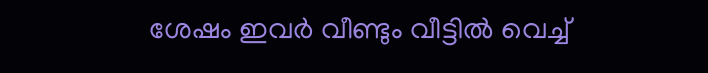ശേഷം ഇവര്‍ വീണ്ടും വീട്ടില്‍ വെച്ച്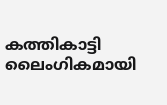കത്തികാട്ടി ലൈംഗികമായി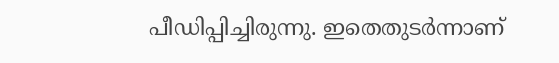പീഡിപ്പിച്ചിരുന്നു. ഇതെതുടര്‍ന്നാണ്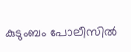കുടുംബം പോലീസില്‍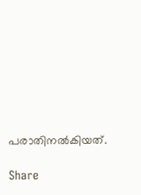പരാതിനല്‍കിയത്.

Share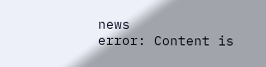news
error: Content is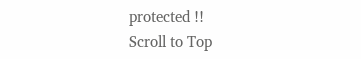protected !!
Scroll to Top